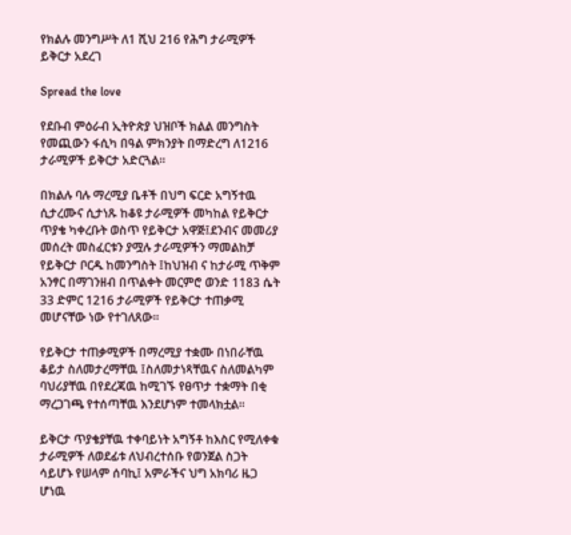የክልሉ መንግሥት ለ1 ሺህ 216 የሕግ ታራሚዎች ይቅርታ አደረገ

Spread the love

የደቡብ ምዕራብ ኢትዮጵያ ህዝቦች ክልል መንግስት የመጪውን ፋሲካ በዓል ምክንያት በማድረግ ለ1216 ታራሚዎች ይቅርታ አድርጓል።

በክልሉ ባሉ ማረሚያ ቤቶች በህግ ፍርድ አግኝተዉ ሲታረሙና ሲታነጹ ከቆዩ ታራሚዎች መካከል የይቅርታ ጥያቄ ካቀረቡት ወስጥ የይቅርታ አዋጅ፤ደንብና መመሪያ መሰረት መስፈርቱን ያሟሉ ታራሚዎችን ማመልከቻ የይቅርታ ቦርዱ ከመንግስት ፤ከህዝብ ና ከታራሚ ጥቅም አንፃር በማገንዘብ በጥልቀት መርምሮ ወንድ 1183 ሴት 33 ድምር 1216 ታራሚዎች የይቅርታ ተጠቃሚ መሆናቸው ነው የተገለጸው።

የይቅርታ ተጠቃሚዎች በማረሚያ ተቋሙ በነበራቸዉ ቆይታ ስለመታረማቸዉ ፤ስለመታነጻቸዉና ስለመልካም ባህሪያቸዉ በየደረጃዉ ከሚገኙ የፀጥታ ተቋማት በቂ ማረጋገጫ የተሰጣቸዉ እንደሆነም ተመላክቷል።

ይቅርታ ጥያቄያቸዉ ተቀባይነት አግኝቶ ከእስር የሚለቀቁ ታራሚዎች ለወደፊቱ ለህብረተሰቡ የወንጀል ስጋት ሳይሆኑ የሠላም ሰባኪ፤ አምራችና ህግ አክባሪ ዜጋ ሆነዉ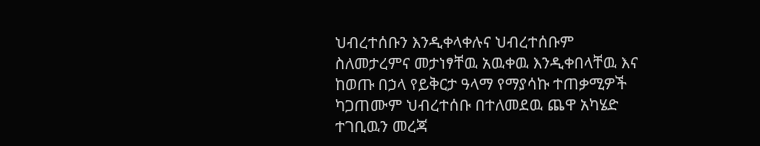ህብረተሰቡን እንዲቀላቀሉና ህብረተሰቡም ስለመታረምና መታነፃቸዉ አዉቀዉ እንዲቀበላቸዉ እና ከወጡ በኃላ የይቅርታ ዓላማ የማያሳኩ ተጠቃሚዎች ካጋጠሙም ህብረተሰቡ በተለመደዉ ጨዋ አካሄድ ተገቢዉን መረጃ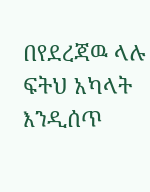በየደረጃዉ ላሉ ፍትህ አካላት እንዲሰጥ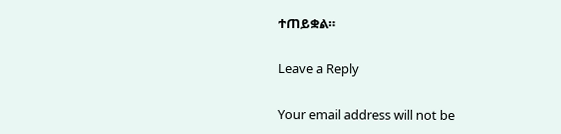ተጠይቋል።

Leave a Reply

Your email address will not be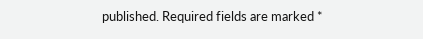published. Required fields are marked *